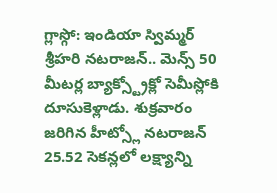గ్లాస్గో: ఇండియా స్విమ్మర్ శ్రీహరి నటరాజన్.. మెన్స్ 50 మీటర్ల బ్యాక్స్ట్రోక్లో సెమీస్లోకి దూసుకెళ్లాడు. శుక్రవారం జరిగిన హీట్స్లో నటరాజన్ 25.52 సెకన్లలో లక్ష్యాన్ని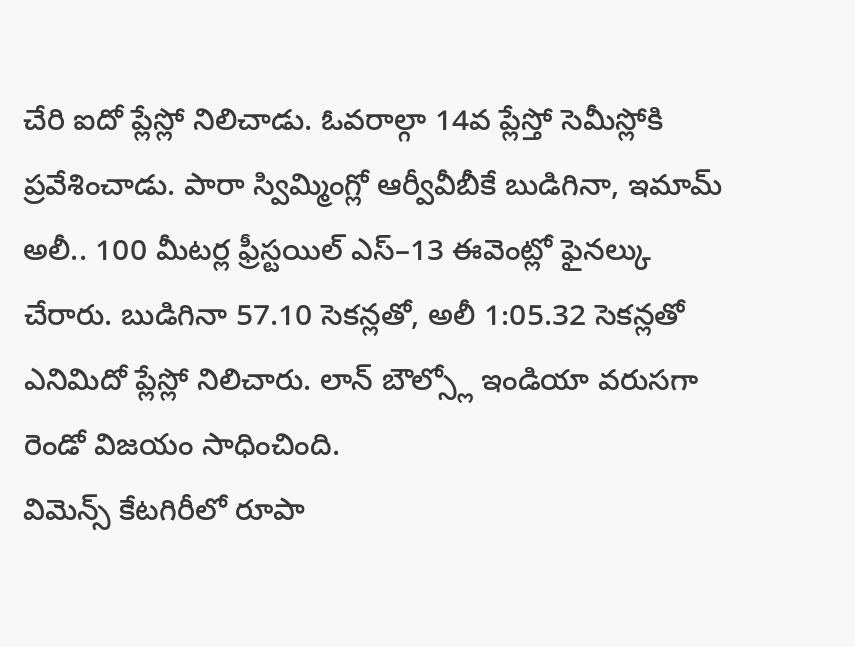చేరి ఐదో ప్లేస్లో నిలిచాడు. ఓవరాల్గా 14వ ప్లేస్తో సెమీస్లోకి ప్రవేశించాడు. పారా స్విమ్మింగ్లో ఆర్వీవీబీకే బుడిగినా, ఇమామ్ అలీ.. 100 మీటర్ల ఫ్రీస్టయిల్ ఎస్–13 ఈవెంట్లో ఫైనల్కు చేరారు. బుడిగినా 57.10 సెకన్లతో, అలీ 1:05.32 సెకన్లతో ఎనిమిదో ప్లేస్లో నిలిచారు. లాన్ బౌల్స్లో ఇండియా వరుసగా రెండో విజయం సాధించింది.
విమెన్స్ కేటగిరీలో రూపా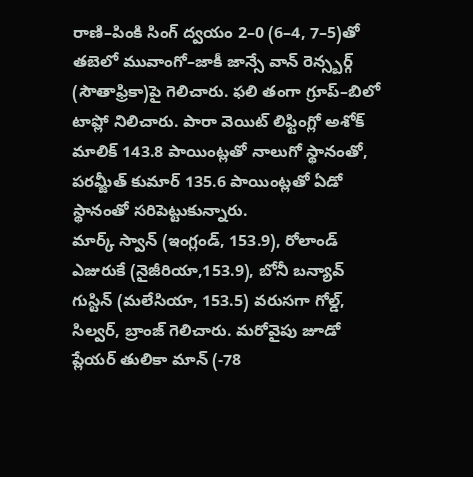రాణి–పింకి సింగ్ ద్వయం 2–0 (6–4, 7–5)తో తబెలో మువాంగో–జాకీ జాన్సే వాన్ రెన్స్బర్గ్ (సౌతాఫ్రికా)పై గెలిచారు. ఫలి తంగా గ్రూప్–బిలో టాప్లో నిలిచారు. పారా వెయిట్ లిఫ్టింగ్లో అశోక్ మాలిక్ 143.8 పాయింట్లతో నాలుగో స్థానంతో, పరమ్జీత్ కుమార్ 135.6 పాయింట్లతో ఏడో స్థానంతో సరిపెట్టుకున్నారు.
మార్క్ స్వాన్ (ఇంగ్లండ్, 153.9), రోలాండ్ ఎజురుకే (నైజీరియా,153.9), బోనీ బన్యావ్ గుస్టిన్ (మలేసియా, 153.5) వరుసగా గోల్డ్, సిల్వర్, బ్రాంజ్ గెలిచారు. మరోవైపు జూడో ప్లేయర్ తులికా మాన్ (-78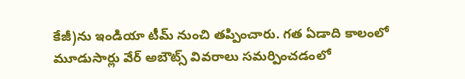కేజీ)ను ఇండియా టీమ్ నుంచి తప్పించారు. గత ఏడాది కాలంలో మూడుసార్లు వేర్ అబౌట్స్ వివరాలు సమర్పించడంలో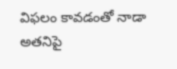విఫలం కావడంతో నాడా అతనిపై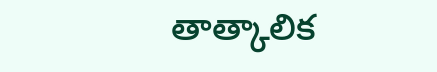తాత్కాలిక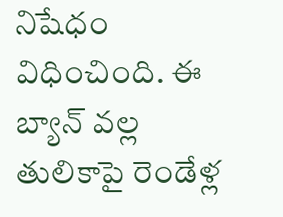నిషేధం విధించింది. ఈ బ్యాన్ వల్ల తులికాపై రెండేళ్ల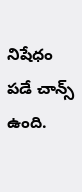నిషేధం పడే చాన్స్ ఉంది.